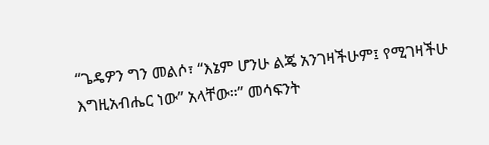“ጌዴዎን ግን መልሶ፣ “እኔም ሆንሁ ልጄ አንገዛችሁም፤ የሚገዛችሁ እግዚአብሔር ነው” አላቸው።” መሳፍንት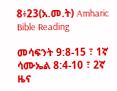8፥23(አ.መ.ት) Amharic Bible Reading

መሳፍንት 9:8-15 ፣ 1ኛ ሳሙኤል 8:4-10 ፣ 2ኛ ዜና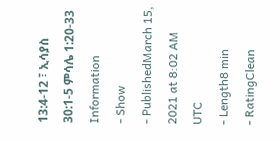13:4-12 ፣ ኢሳያስ 30:1-5 ምሳሌ 1:20-33
Information
- Show
- PublishedMarch 15, 2021 at 8:02 AM UTC
- Length8 min
- RatingClean